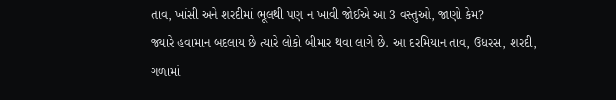તાવ, ખાંસી અને શરદીમાં ભૂલથી પણ ન ખાવી જોઈએ આ 3 વસ્તુઓ, જાણો કેમ?
જ્યારે હવામાન બદલાય છે ત્યારે લોકો બીમાર થવા લાગે છે. આ દરમિયાન તાવ, ઉધરસ, શરદી, ગળામાં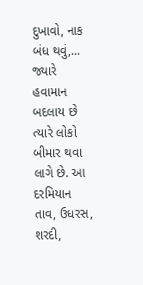દુખાવો, નાક બંધ થવું,...
જ્યારે હવામાન બદલાય છે ત્યારે લોકો બીમાર થવા લાગે છે. આ દરમિયાન તાવ, ઉધરસ, શરદી,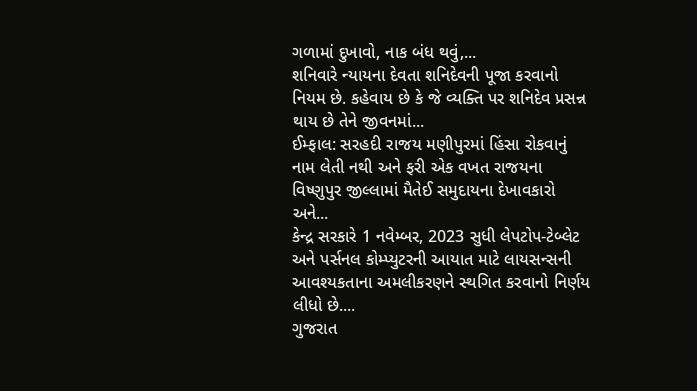ગળામાં દુખાવો, નાક બંધ થવું,...
શનિવારે ન્યાયના દેવતા શનિદેવની પૂજા કરવાનો નિયમ છે. કહેવાય છે કે જે વ્યક્તિ પર શનિદેવ પ્રસન્ન થાય છે તેને જીવનમાં...
ઈમ્ફાલ: સરહદી રાજય મણીપુરમાં હિંસા રોકવાનું નામ લેતી નથી અને ફરી એક વખત રાજયના વિષ્ણુપુર જીલ્લામાં મૈતેઈ સમુદાયના દેખાવકારો અને...
કેન્દ્ર સરકારે 1 નવેમ્બર, 2023 સુધી લેપટોપ-ટેબ્લેટ અને પર્સનલ કોમ્પ્યુટરની આયાત માટે લાયસન્સની આવશ્યકતાના અમલીકરણને સ્થગિત કરવાનો નિર્ણય લીધો છે....
ગુજરાત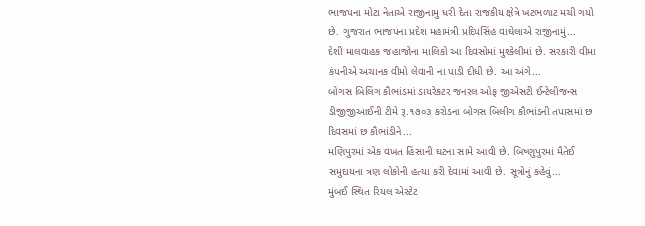ભાજપના મોટા નેતાએ રાજીનામુ ધરી દેતા રાજકીય ક્ષેત્રે ખટભળાટ મચી ગયો છે. ગુજરાત ભાજપના પ્રદેશ મહામંત્રી પ્રદિપસિંહ વાઘેલાએ રાજીનામું...
દેશી માલવાહક જહાજોના માલિકો આ દિવસોમાં મુશ્કેલીમાં છે. સરકારી વીમા કંપનીએ અચાનક વીમો લેવાની ના પાડી દીધી છે. આ અંગે...
બોગસ બિલિંગ કૌભાંડમાં ડાયરેકટર જનરલ ઓફ જીએસટી ઈન્ટેલીજન્સ ડીજીજીઆઈની ટીમે રૂ.૧૭૦૩ કરોડના બોગસ બિલીગ કૌભાંડની તપાસમાં છ દિવસમાં છ કૌભાંડીને...
મણિપુરમાં એક વખત હિંસાની ઘટના સામે આવી છે. બિષ્ણુપુરમાં મૈતેઈ સમુદાયના ત્રણ લોકોની હત્યા કરી દેવામાં આવી છે. સૂત્રોનું કહેવું...
મુંબઈ સ્થિત રિયલ એસ્ટેટ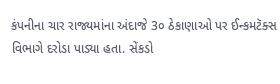કંપનીના ચાર રાજ્યમાંના અંદાજે 3૦ ઠેકાણાઓ પર ઈન્કમટૅક્સ વિભાગે દરોડા પાડ્યા હતા. સેંકડો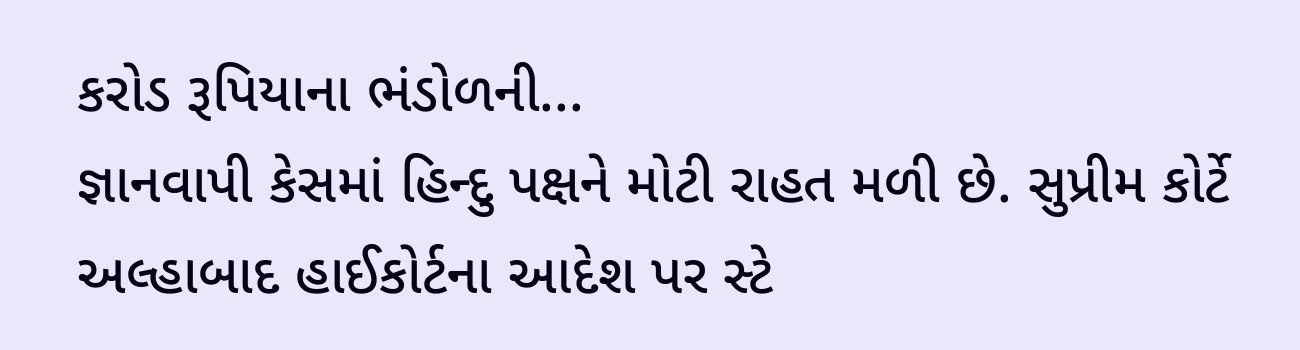કરોડ રૂપિયાના ભંડોળની...
જ્ઞાનવાપી કેસમાં હિન્દુ પક્ષને મોટી રાહત મળી છે. સુપ્રીમ કોર્ટે અલ્હાબાદ હાઈકોર્ટના આદેશ પર સ્ટે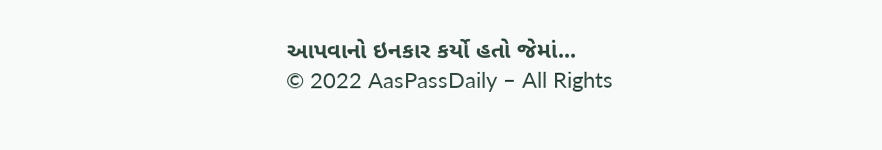આપવાનો ઇનકાર કર્યો હતો જેમાં...
© 2022 AasPassDaily – All Rights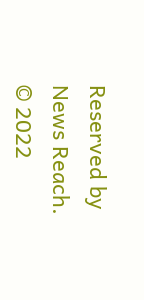Reserved by News Reach.
© 2022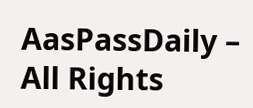AasPassDaily – All Rights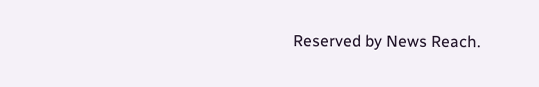Reserved by News Reach.